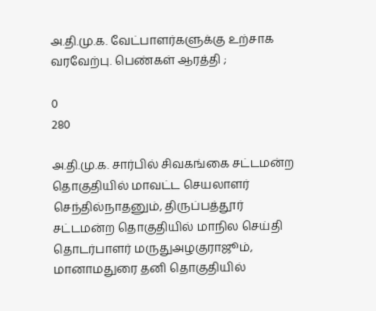அ.தி.மு.க. வேட்பாளர்களுக்கு உற்சாக வரவேற்பு. பெண்கள் ஆரத்தி ;

0
280

அ.தி.மு.க. சார்பில் சிவகங்கை சட்டமன்ற தொகுதியில் மாவட்ட செயலாளர் செந்தில்நாதனும், திருப்பத்தூர் சட்டமன்ற தொகுதியில் மாநில செய்தி தொடர்பாளர் மருதுஅழகுராஜூம், மானாமதுரை தனி தொகுதியில்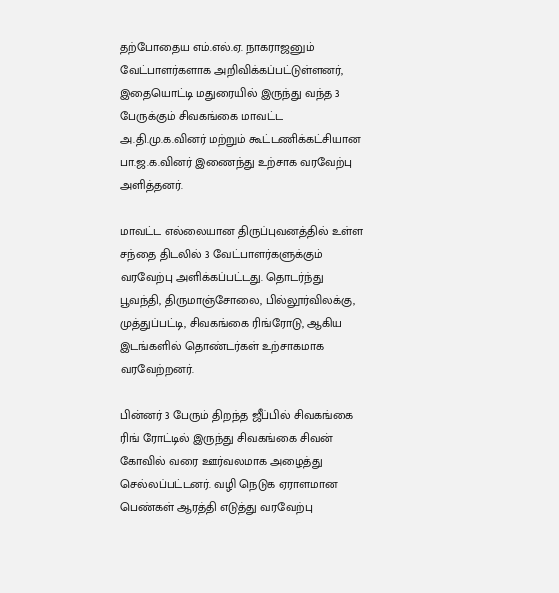தற்போதைய எம்.எல்.ஏ. நாகராஜனும் வேட்பாளர்களாக அறிவிக்கப்பட்டுள்ளனர், இதையொட்டி மதுரையில் இருந்து வந்த 3 பேருக்கும் சிவகங்கை மாவட்ட அ.தி.மு.க.வினர் மற்றும் கூட்டணிக்கட்சியான பா.ஜ.க.வினர் இணைந்து உற்சாக வரவேற்பு அளித்தனர்.

மாவட்ட எல்லையான திருப்புவனத்தில் உள்ள சந்தை திடலில் 3 வேட்பாளர்களுக்கும் வரவேற்பு அளிக்கப்பட்டது. தொடர்ந்து பூவந்தி, திருமாஞ்சோலை, பில்லூர்விலக்கு, முத்துப்பட்டி, சிவகங்கை ரிங்ரோடு, ஆகிய இடங்களில் தொண்டர்கள் உற்சாகமாக வரவேற்றனர்.

பின்னர் 3 பேரும் திறந்த ஜீப்பில் சிவகங்கை ரிங் ரோட்டில் இருந்து சிவகங்கை சிவன் கோவில் வரை ஊர்வலமாக அழைத்து செல்லப்பட்டனர். வழி நெடுக ஏராளமான பெண்கள் ஆரத்தி எடுத்து வரவேற்பு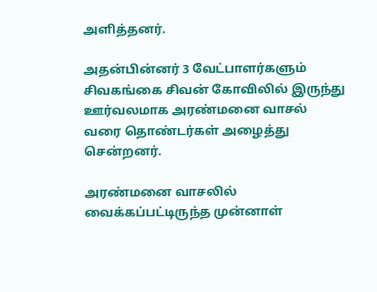அளித்தனர்.

அதன்பின்னர் 3 வேட்பாளர்களும் சிவகங்கை சிவன் கோவிலில் இருந்து ஊர்வலமாக அரண்மனை வாசல் வரை தொண்டர்கள் அழைத்து சென்றனர்.

அரண்மனை வாசலில் வைக்கப்பட்டிருந்த முன்னாள்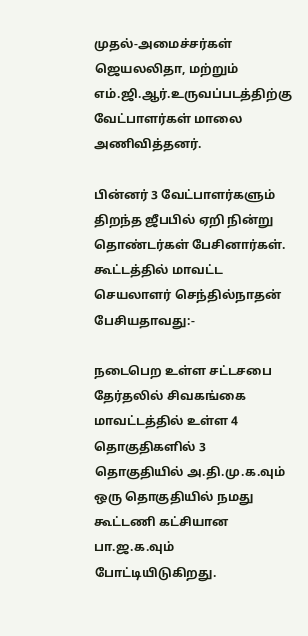முதல்-அமைச்சர்கள் ஜெயலலிதா, மற்றும் எம்.ஜி.ஆர்.உருவப்படத்திற்கு வேட்பாளர்கள் மாலை அணிவித்தனர்.

பின்னர் 3 வேட்பாளர்களும் திறந்த ஜீபபில் ஏறி நின்று தொண்டர்கள் பேசினார்கள். கூட்டத்தில் மாவட்ட செயலாளர் செந்தில்நாதன் பேசியதாவது:-

நடைபெற உள்ள சட்டசபை தேர்தலில் சிவகங்கை மாவட்டத்தில் உள்ள 4 தொகுதிகளில் 3 தொகுதியில் அ.தி.மு.க.வும் ஒரு தொகுதியில் நமது கூட்டணி கட்சியான பா.ஜ.க.வும் போட்டியிடுகிறது.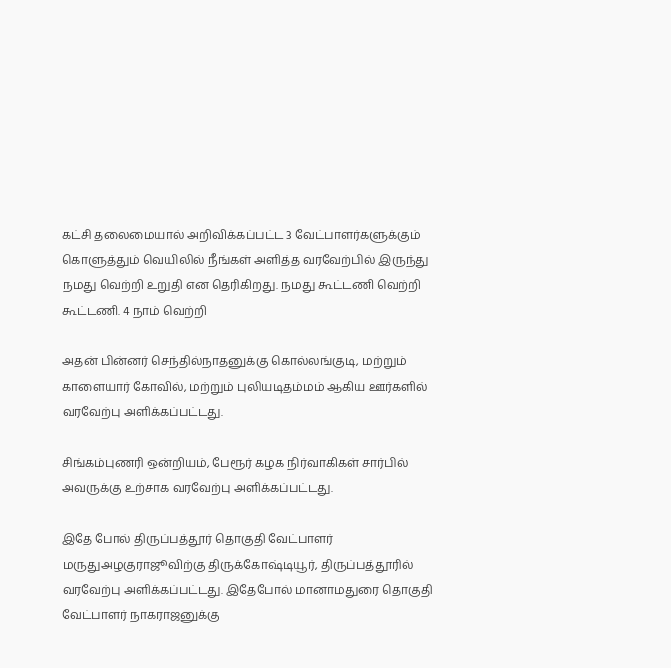கட்சி தலைமையால் அறிவிக்கப்பட்ட 3 வேட்பாளர்களுக்கும் கொளுத்தும் வெயிலில் நீங்கள் அளித்த வரவேற்பில் இருந்து நமது வெற்றி உறுதி என தெரிகிறது. நமது கூட்டணி வெற்றி கூட்டணி. 4 நாம் வெற்றி

அதன் பின்னர் செந்தில்நாதனுக்கு கொல்லங்குடி, மற்றும் காளையார் கோவில், மற்றும் புலியடிதம்மம் ஆகிய ஊர்களில் வரவேற்பு அளிக்கப்பட்டது.

சிங்கம்புணரி ஒன்றியம், பேரூர் கழக நிர்வாகிகள் சார்பில் அவருக்கு உற்சாக வரவேற்பு அளிக்கப்பட்டது.

இதே போல் திருப்பத்தூர் தொகுதி வேட்பாளர் மருதுஅழகுராஜூவிற்கு திருக்கோஷ்டியூர், திருப்பத்தூரில் வரவேற்பு அளிக்கப்பட்டது. இதேபோல் மானாமதுரை தொகுதி வேட்பாளர் நாகராஜனுக்கு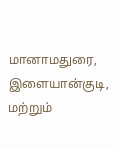மானாமதுரை, இளையான்குடி, மற்றும்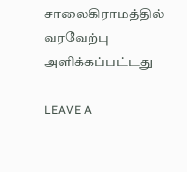சாலைகிராமத்தில் வரவேற்பு அளிக்கப்பட்டது

LEAVE A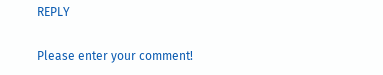REPLY

Please enter your comment!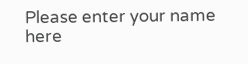Please enter your name here